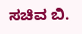ಸಚಿವ ಬಿ.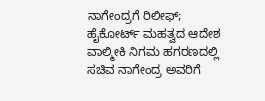ನಾಗೇಂದ್ರಗೆ ರಿಲೀಫ್; ಹೈಕೋರ್ಟ್ ಮಹತ್ವದ ಆದೇಶ
ವಾಲ್ಮೀಕಿ ನಿಗಮ ಹಗರಣದಲ್ಲಿ ಸಚಿವ ನಾಗೇಂದ್ರ ಅವರಿಗೆ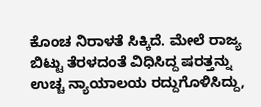ಕೊಂಚ ನಿರಾಳತೆ ಸಿಕ್ಕಿದೆ. ಮೇಲೆ ರಾಜ್ಯ ಬಿಟ್ಟು ತೆರಳದಂತೆ ವಿಧಿಸಿದ್ದ ಷರತ್ತನ್ನು ಉಚ್ಚ ನ್ಯಾಯಾಲಯ ರದ್ದುಗೊಳಿಸಿದ್ದು,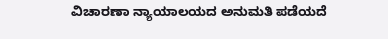ವಿಚಾರಣಾ ನ್ಯಾಯಾಲಯದ ಅನುಮತಿ ಪಡೆಯದೆ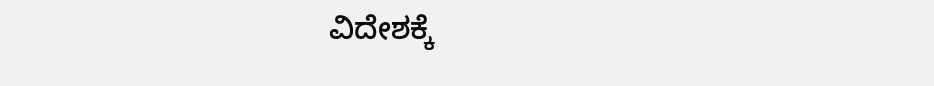ವಿದೇಶಕ್ಕೆ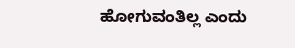ಹೋಗುವಂತಿಲ್ಲ ಎಂದು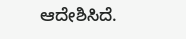ಆದೇಶಿಸಿದೆ.